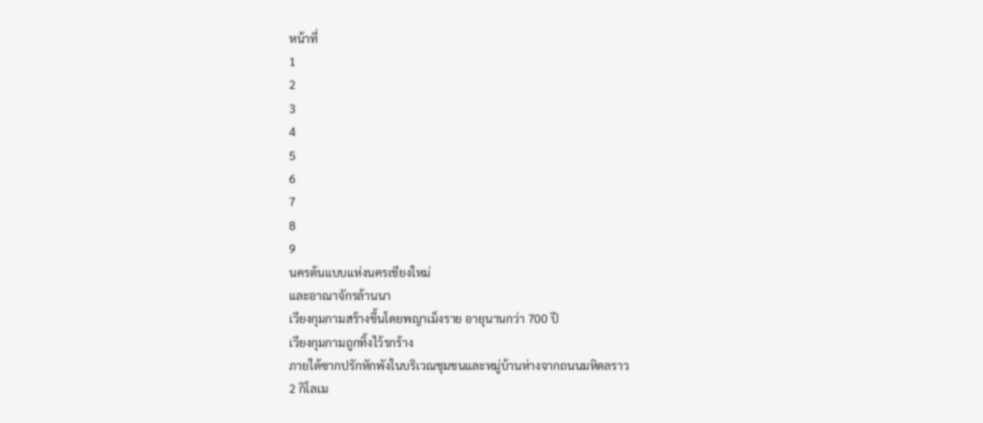หน้าที่
1
2
3
4
5
6
7
8
9
นครต้นแบบแห่งนครเชียงใหม่
และอาณาจักรล้านนา
เวียงกุมกามสร้างขึ้นโดยพญาเม็งราย อายุนานกว่า 700 ปี
เวียงกุมกามถูกทิ้งไว้รกร้าง
ภายใต้ซากปรักหักพังในบริเวณชุมชนและหมู่บ้านห่างจากถนนมหิดลราว
2 กิโลเม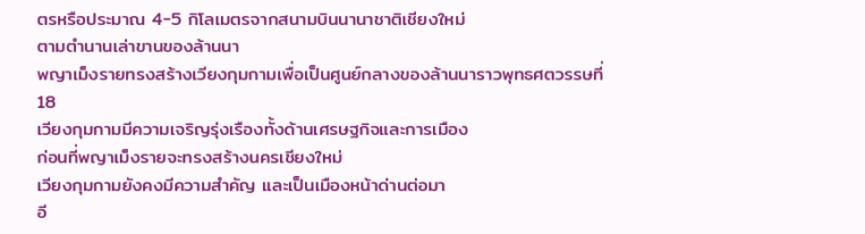ตรหรือประมาณ 4-5 กิโลเมตรจากสนามบินนานาชาติเชียงใหม่
ตามตำนานเล่าขานของล้านนา
พญาเม็งรายทรงสร้างเวียงกุมกามเพื่อเป็นศูนย์กลางของล้านนาราวพุทธศตวรรษที่
18
เวียงกุมกามมีความเจริญรุ่งเรืองทั้งด้านเศรษฐกิจและการเมือง
ก่อนที่พญาเม็งรายจะทรงสร้างนครเชียงใหม่
เวียงกุมกามยังคงมีความสำคัญ และเป็นเมืองหน้าด่านต่อมา
อี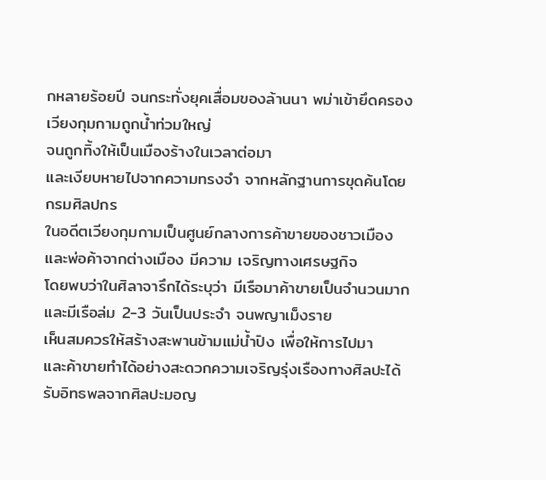กหลายร้อยปี จนกระทั่งยุคเสื่อมของล้านนา พม่าเข้ายึดครอง
เวียงกุมกามถูกน้ำท่วมใหญ่
จนถูกทิ้งให้เป็นเมืองร้างในเวลาต่อมา
และเงียบหายไปจากความทรงจำ จากหลักฐานการขุดค้นโดยกรมศิลปกร
ในอดีตเวียงกุมกามเป็นศูนย์กลางการค้าขายของชาวเมือง
และพ่อค้าจากต่างเมือง มีความ เจริญทางเศรษฐกิจ
โดยพบว่าในศิลาจารึกได้ระบุว่า มีเรือมาค้าขายเป็นจำนวนมาก
และมีเรือล่ม 2-3 วันเป็นประจำ จนพญาเม็งราย
เห็นสมควรให้สร้างสะพานข้ามแม่น้ำปิง เพื่อให้การไปมา
และค้าขายทำได้อย่างสะดวกความเจริญรุ่งเรืองทางศิลปะได้รับอิทธพลจากศิลปะมอญ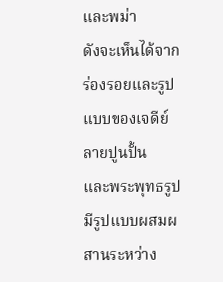และพม่า
ดังจะเห็นได้จากร่องรอยและรูปแบบของเจดีย์ ลายปูนปั้น
และพระพุทธรูปมีรูปแบบผสมผสานระหว่าง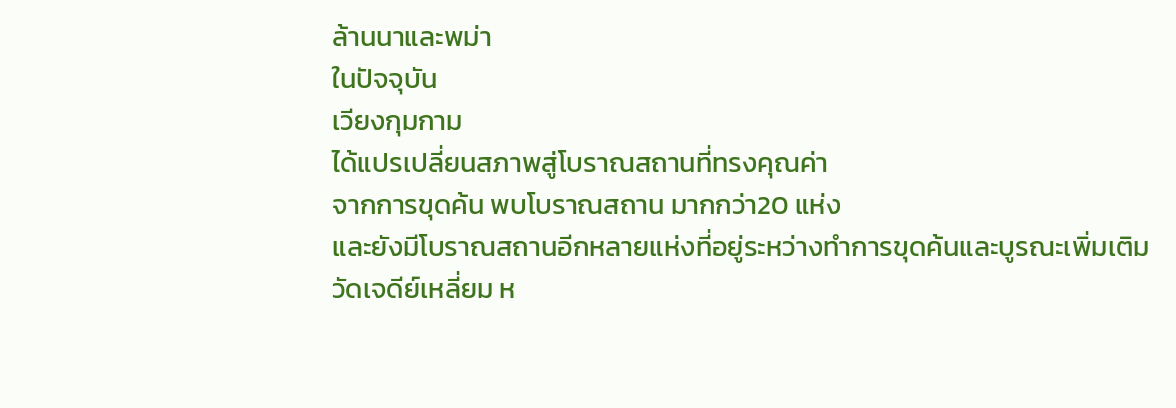ล้านนาและพม่า
ในปัจจุบัน
เวียงกุมกาม
ได้แปรเปลี่ยนสภาพสู่โบราณสถานที่ทรงคุณค่า
จากการขุดค้น พบโบราณสถาน มากกว่า20 แห่ง
และยังมีโบราณสถานอีกหลายแห่งที่อยู่ระหว่างทำการขุดค้นและบูรณะเพิ่มเติม
วัดเจดีย์เหลี่ยม ห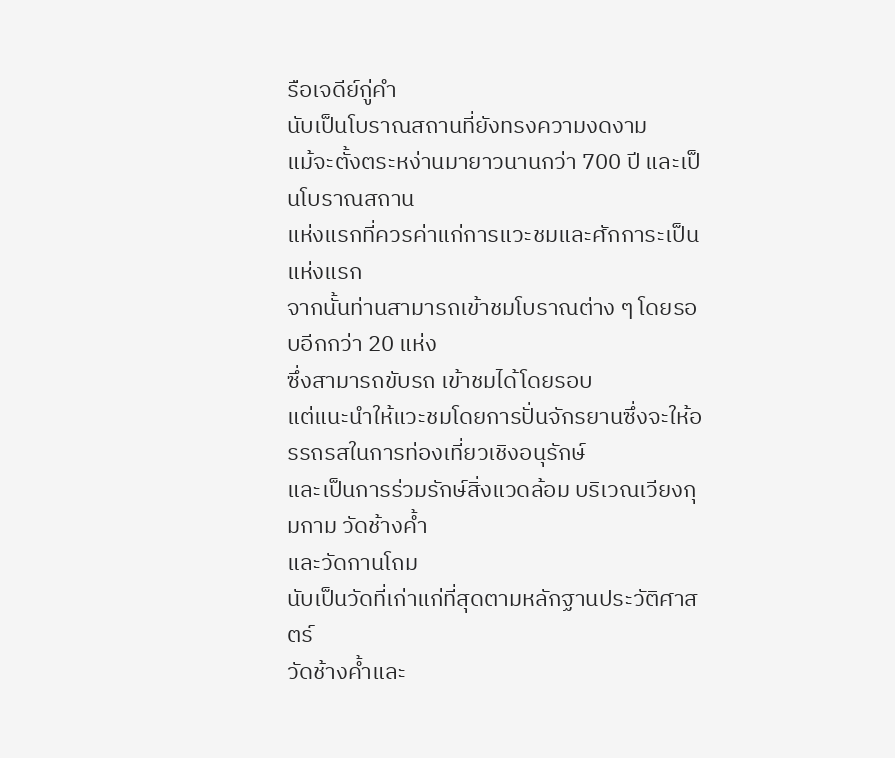รือเจดีย์กู่คำ
นับเป็นโบราณสถานที่ยังทรงความงดงาม
แม้จะตั้งตระหง่านมายาวนานกว่า 700 ปี และเป็นโบราณสถาน
แห่งแรกที่ควรค่าแก่การแวะชมและศักการะเป็นแห่งแรก
จากนั้นท่านสามารถเข้าชมโบราณต่าง ๆ โดยรอบอีกกว่า 20 แห่ง
ซึ่งสามารถขับรถ เข้าชมได้โดยรอบ
แต่แนะนำให้แวะชมโดยการปั่นจักรยานซึ่งจะให้อรรถรสในการท่องเที่ยวเชิงอนุรักษ์
และเป็นการร่วมรักษ์สิ่งแวดล้อม บริเวณเวียงกุมกาม วัดช้างค้ำ
และวัดกานโถม
นับเป็นวัดที่เก่าแก่ที่สุดตามหลักฐานประวัติศาสตร์
วัดช้างค้ำและ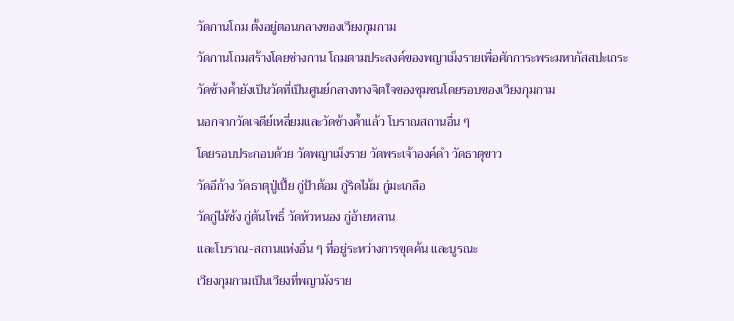วัดกานโถม ตั้งอยู่ตอนกลางของเวียงกุมกาม
วัดกานโถมสร้างโดยช่างกาน โถมตามประสงค์ของพญาเม็งรายเพื่อศักการะพระมหากัสสปะเถระ
วัดช้างค้ำยังเป็นวัดที่เป็นศูนย์กลางทางจิตใจของชุมชนโดยรอบของเวียงกุมกาม
นอกจากวัดเจดีย์เหลี่ยมและวัดช้างค้ำแล้ว โบราณสถานอื่น ๆ
โดยรอบประกอบด้วย วัดพญาเม็งราย วัดพระเจ้าองค์ดำ วัดธาตุขาว
วัดอีก้าง วัดธาตุปู่เปี้ย กู่ป้าต้อม กู่ริดไม้ม กู่มะเกลือ
วัดกู่ไม้ซ้ง กู่ต้นโพธิ์ วัดหัวหนอง กู่อ้ายหลาน
และโบราณ-สถานแห่งอื่น ๆ ที่อยู่ระหว่างการขุดค้น และบูรณะ
เวียงกุมกามเป็นเวียงที่พญามังราย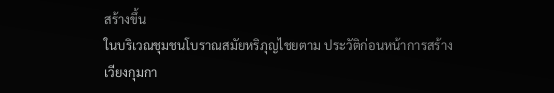สร้างขึ้น
ในบริเวณชุมชนโบราณสมัยหริภุญไชยตาม ประวัติก่อนหน้าการสร้าง
เวียงกุมกา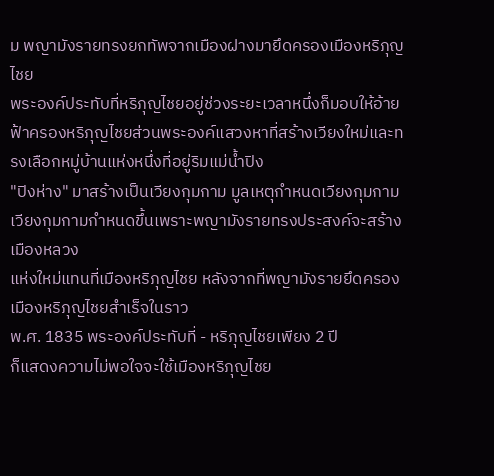ม พญามังรายทรงยกทัพจากเมืองฝางมายึดครองเมืองหริภุญไชย
พระองค์ประทับที่หริภุญไชยอยู่ช่วงระยะเวลาหนึ่งก็มอบให้อ้ายฟ้าครองหริภุญไชยส่วนพระองค์แสวงหาที่สร้างเวียงใหม่และทรงเลือกหมู่บ้านแห่งหนึ่งที่อยู่ริมแม่น้ำปิง
"ปิงห่าง" มาสร้างเป็นเวียงกุมกาม มูลเหตุกำหนดเวียงกุมกาม
เวียงกุมกามกำหนดขึ้นเพราะพญามังรายทรงประสงค์จะสร้างเมืองหลวง
แห่งใหม่แทนที่เมืองหริภุญไชย หลังจากที่พญามังรายยึดครองเมืองหริภุญไชยสำเร็จในราว
พ.ศ. 1835 พระองค์ประทับที่ - หริภุญไชยเพียง 2 ปี
ก็แสดงความไม่พอใจจะใช้เมืองหริภุญไชย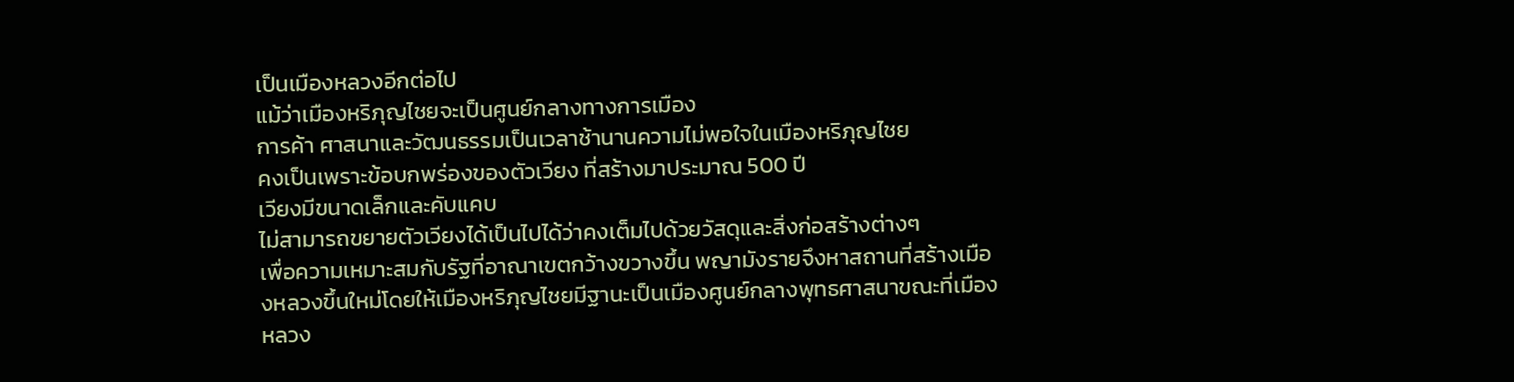เป็นเมืองหลวงอีกต่อไป
แม้ว่าเมืองหริภุญไชยจะเป็นศูนย์กลางทางการเมือง
การค้า ศาสนาและวัฒนธรรมเป็นเวลาช้านานความไม่พอใจในเมืองหริภุญไชย
คงเป็นเพราะข้อบกพร่องของตัวเวียง ที่สร้างมาประมาณ 500 ปี
เวียงมีขนาดเล็กและคับแคบ
ไม่สามารถขยายตัวเวียงได้เป็นไปได้ว่าคงเต็มไปด้วยวัสดุและสิ่งก่อสร้างต่างๆ
เพื่อความเหมาะสมกับรัฐที่อาณาเขตกว้างขวางขึ้น พญามังรายจึงหาสถานที่สร้างเมืองหลวงขึ้นใหม่โดยให้เมืองหริภุญไชยมีฐานะเป็นเมืองศูนย์กลางพุทธศาสนาขณะที่เมืองหลวง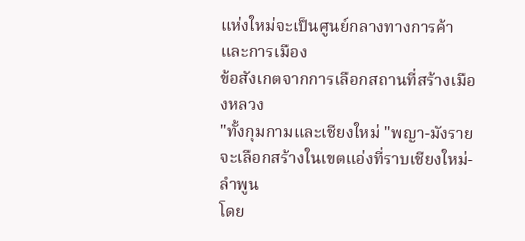แห่งใหม่จะเป็นศูนย์กลางทางการค้าและการเมือง
ข้อสังเกตจากการเลือกสถานที่สร้างเมืองหลวง
"ทั้งกุมกามและเชียงใหม่ "พญา-มังราย
จะเลือกสร้างในเขตแอ่งที่ราบเชียงใหม่-ลำพูน
โดย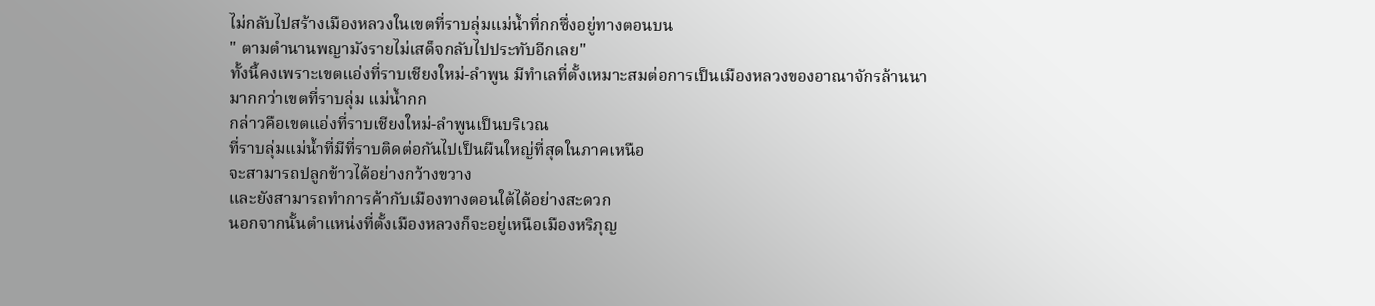ไม่กลับไปสร้างเมืองหลวงในเขตที่ราบลุ่มแม่น้ำที่กกซึ่งอยู่ทางตอนบน
" ตามตำนานพญามังรายไม่เสด็จกลับไปประทับอีกเลย"
ทั้งนี้คงเพราะเขตแอ่งที่ราบเชียงใหม่-ลำพูน มีทำเลที่ตั้งเหมาะสมต่อการเป็นเมืองหลวงของอาณาจักรล้านนา
มากกว่าเขตที่ราบลุ่ม แม่น้ำกก
กล่าวคือเขตแอ่งที่ราบเชียงใหม่-ลำพูนเป็นบริเวณ
ที่ราบลุ่มแม่น้ำที่มีที่ราบติดต่อกันไปเป็นผืนใหญ่ที่สุดในภาคเหนือ
จะสามารถปลูกข้าวได้อย่างกว้างขวาง
และยังสามารถทำการค้ากับเมืองทางตอนใต้ได้อย่างสะดวก
นอกจากนั้นตำแหน่งที่ตั้งเมืองหลวงก็จะอยู่เหนือเมืองหริภุญ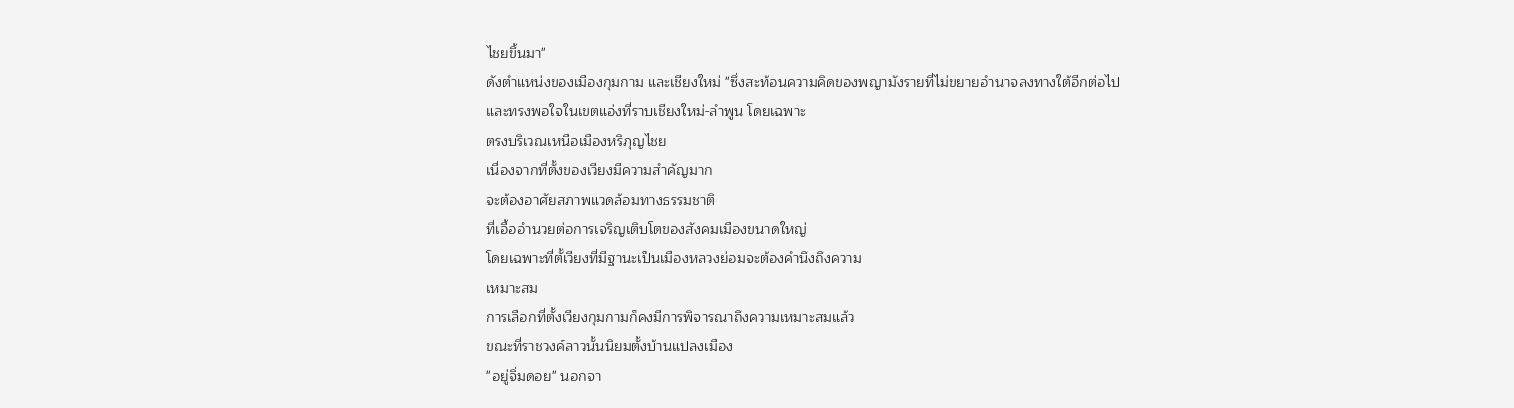ไชยขึ้นมา"
ดังตำแหน่งของเมืองกุมกาม และเชียงใหม่ "ซึ่งสะท้อนความคิดของพญามังรายที่ไม่ขยายอำนาจลงทางใต้อีกต่อไป
และทรงพอใจในเขตแอ่งที่ราบเชียงใหม่-ลำพูน โดยเฉพาะ
ตรงบริเวณเหนือเมืองหริภุญไชย
เนื่องจากที่ตั้งของเวียงมีความสำคัญมาก
จะต้องอาศัยสภาพแวดล้อมทางธรรมชาติ
ที่เอื้ออำนวยต่อการเจริญเติบโตของสังคมเมืองขนาดใหญ่
โดยเฉพาะที่ตั้เวียงที่มีฐานะเป็นเมืองหลวงย่อมจะต้องคำนึงถึงความ
เหมาะสม
การเลือกที่ตั้งเวียงกุมกามก็คงมีการพิจารณาถึงความเหมาะสมแล้ว
ขณะที่ราชวงค์ลาวนั้นนิยมตั้งบ้านแปลงเมือง
"อยู่จิ่มดอย" นอกจา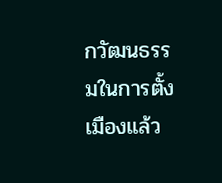กวัฒนธรรมในการตั้งเมืองแล้ว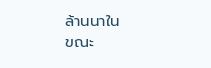ล้านนาใน
ขณะ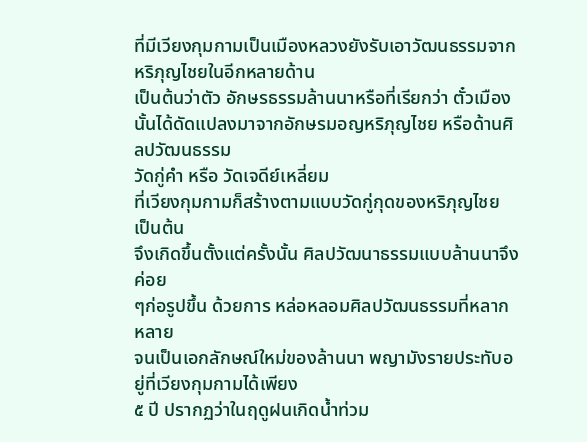ที่มีเวียงกุมกามเป็นเมืองหลวงยังรับเอาวัฒนธรรมจากหริภุญไชยในอีกหลายด้าน
เป็นต้นว่าตัว อักษรธรรมล้านนาหรือที่เรียกว่า ตั๋วเมือง
นั้นได้ดัดแปลงมาจากอักษรมอญหริภุญไชย หรือด้านศิลปวัฒนธรรม
วัดกู่คำ หรือ วัดเจดีย์เหลี่ยม
ที่เวียงกุมกามก็สร้างตามแบบวัดกู่กุดของหริภุญไชย เป็นต้น
จึงเกิดขึ้นตั้งแต่ครั้งนั้น ศิลปวัฒนาธรรมแบบล้านนาจึงค่อย
ๆก่อรูปขึ้น ด้วยการ หล่อหลอมศิลปวัฒนธรรมที่หลากหลาย
จนเป็นเอกลักษณ์ใหม่ของล้านนา พญามังรายประทับอยู่ที่เวียงกุมกามได้เพียง
๕ ปี ปรากฏว่าในฤดูฝนเกิดน้ำท่วม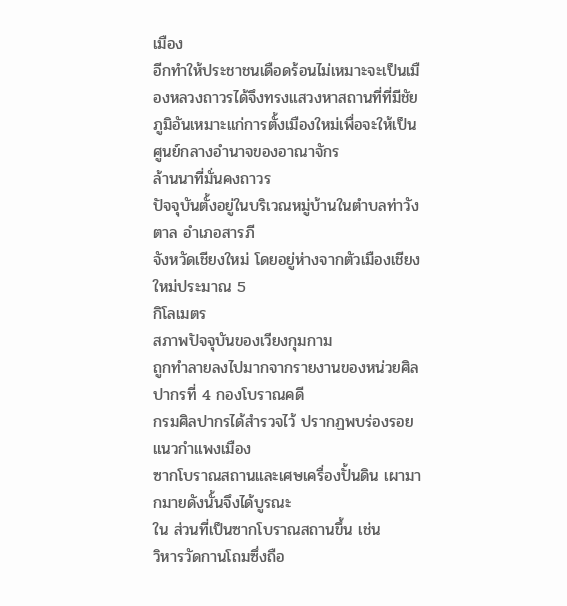เมือง
อีกทำให้ประชาชนเดือดร้อนไม่เหมาะจะเป็นเมืองหลวงถาวรได้จึงทรงแสวงหาสถานที่ที่มีชัยภูมิอันเหมาะแก่การตั้งเมืองใหม่เพื่อจะให้เป็นศูนย์กลางอำนาจของอาณาจักร
ล้านนาที่มั่นคงถาวร
ปัจจุบันตั้งอยู่ในบริเวณหมู่บ้านในตำบลท่าวังตาล อำเภอสารภี
จังหวัดเชียงใหม่ โดยอยู่ห่างจากตัวเมืองเชียงใหม่ประมาณ 5
กิโลเมตร
สภาพปัจจุบันของเวียงกุมกาม
ถูกทำลายลงไปมากจากรายงานของหน่วยศิลปากรที่ 4 กองโบราณคดี
กรมศิลปากรได้สำรวจไว้ ปรากฏพบร่องรอยแนวกำแพงเมือง
ซากโบราณสถานและเศษเครื่องปั้นดิน เผามากมายดังนั้นจึงได้บูรณะ
ใน ส่วนที่เป็นซากโบราณสถานขึ้น เช่น
วิหารวัดกานโถมซึ่งถือ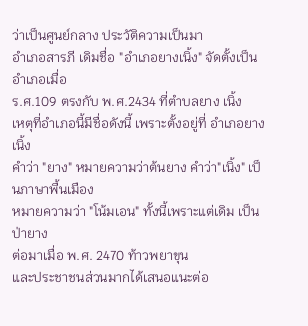ว่าเป็นศูนย์กลาง ประวัติความเป็นมา
อำเภอสารภี เดิมชื่อ "อำเภอยางเนิ้ง" จัดตั้งเป็นอำเภอเมื่อ
ร.ศ.109 ตรงกับ พ.ศ.2434 ที่ตำบลยาง เนิ้ง
เหตุที่อำเภอนี้มีชื่อดังนี้ เพราะตั้งอยู่ที่ อำเภอยางเนิ้ง
คำว่า "ยาง" หมายความว่าต้นยาง คำว่า"เนิ้ง" เป็นภาษาพื้นเมือง
หมายความว่า "โน้มเอน" ทั้งนี้เพราะแต่เดิม เป็นป่ายาง
ต่อมาเมื่อ พ.ศ. 2470 ท้าวพยาขุน
และประชาชนส่วนมากได้เสนอแนะต่อ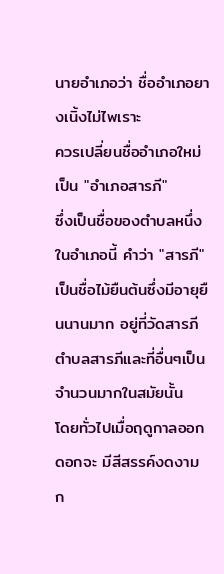นายอำเภอว่า ชื่ออำเภอยางเนิ้งไม่ไพเราะ
ควรเปลี่ยนชื่ออำเภอใหม่เป็น "อำเภอสารภี"
ซึ่งเป็นชื่อของตำบลหนึ่งในอำเภอนี้ คำว่า "สารภี"
เป็นชื่อไม้ยืนต้นซึ่งมีอายุยืนนานมาก อยู่ที่วัดสารภี
ตำบลสารภีและที่อื่นๆเป็นจำนวนมากในสมัยนั้น
โดยทั่วไปเมื่อฤดูกาลออกดอกจะ มีสีสรรค์งดงาม ก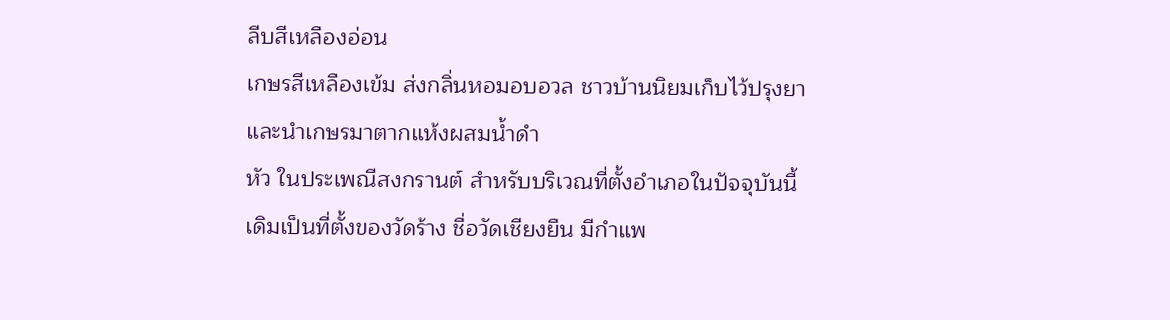ลีบสีเหลืองอ่อน
เกษรสีเหลืองเข้ม ส่งกลิ่นหอมอบอวล ชาวบ้านนิยมเก็บไว้ปรุงยา
และนำเกษรมาตากแห้งผสมน้ำดำ
หัว ในประเพณีสงกรานต์ สำหรับบริเวณที่ตั้งอำเภอในปัจจุบันนี้
เดิมเป็นที่ตั้งของวัดร้าง ชื่อวัดเชียงยืน มีกำแพ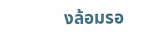งล้อมรอ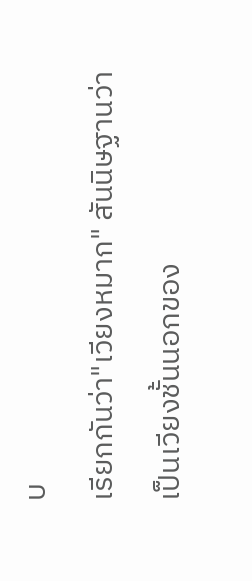บ
เรียกกันว่า"เวียงหมาก" สันนิษฐานว่า
เป็นเวียงชั้นนอกของ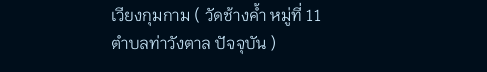เวียงกุมกาม ( วัดช้างค้ำ หมู่ที่ 11
ตำบลท่าวังตาล ปัจจุบัน )